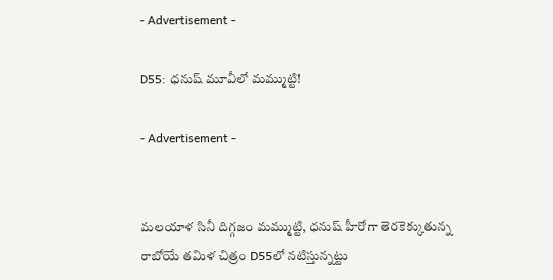- Advertisement -

D55: ధనుష్ మూవీలో మమ్ముట్టి!

- Advertisement -


మలయాళ సినీ దిగ్గజం మమ్ముట్టి, ధనుష్ హీరోగా తెరకెక్కుతున్న రాబోయే తమిళ చిత్రం D55లో నటిస్తున్నట్టు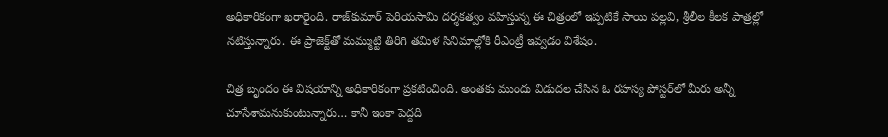అధికారికంగా ఖరారైంది. రాజ్‌కుమార్ పెరియసామి దర్శకత్వం వహిస్తున్న ఈ చిత్రంలో ఇప్పటికే సాయి పల్లవి, శ్రీలీల కీలక పాత్రల్లో నటిస్తున్నారు. ఈ ప్రాజెక్ట్‌తో మమ్ముట్టి తిరిగి తమిళ సినిమాల్లోకి రీఎంట్రీ ఇవ్వడం విశేషం.

చిత్ర బృందం ఈ విషయాన్ని అధికారికంగా ప్రకటించింది. అంతకు ముందు విడుదల చేసిన ఓ రహస్య పోస్టర్‌లో మీరు అన్నీ చూసేశామనుకుంటున్నారు… కానీ ఇంకా పెద్దది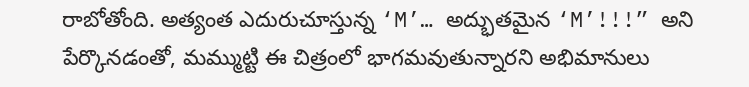రాబోతోంది. అత్యంత ఎదురుచూస్తున్న ‘M’… అద్భుతమైన ‘M’!!!” అని పేర్కొనడంతో, మమ్ముట్టి ఈ చిత్రంలో భాగమవుతున్నారని అభిమానులు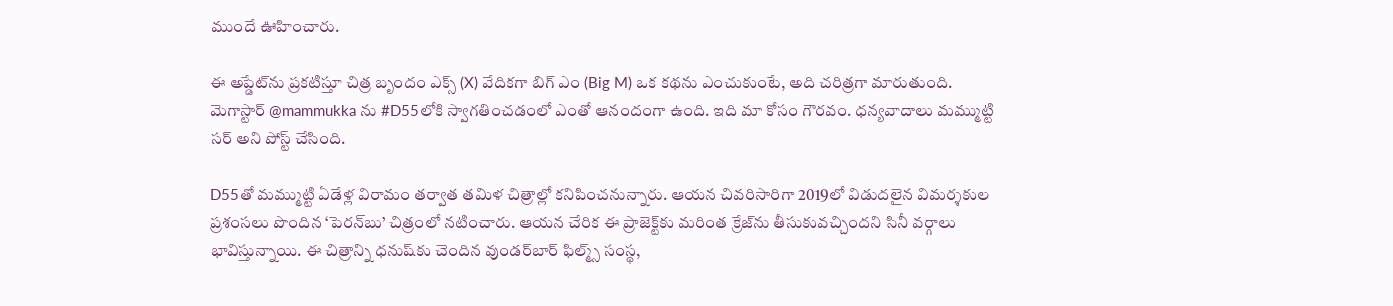ముందే ఊహించారు.

ఈ అప్డేట్‌ను ప్రకటిస్తూ చిత్ర బృందం ఎక్స్ (X) వేదికగా బిగ్ ఎం (Big M) ఒక కథను ఎంచుకుంటే, అది చరిత్రగా మారుతుంది. మెగాస్టార్ @mammukka ను #D55లోకి స్వాగతించడంలో ఎంతో ఆనందంగా ఉంది. ఇది మా కోసం గౌరవం. ధన్యవాదాలు మమ్ముట్టి సర్ అని పోస్ట్ చేసింది.

D55తో మమ్ముట్టి ఏడేళ్ల విరామం తర్వాత తమిళ చిత్రాల్లో కనిపించనున్నారు. ఆయన చివరిసారిగా 2019లో విడుదలైన విమర్శకుల ప్రశంసలు పొందిన ‘పెరన్‌బు’ చిత్రంలో నటించారు. ఆయన చేరిక ఈ ప్రాజెక్ట్‌కు మరింత క్రేజ్‌ను తీసుకువచ్చిందని సినీ వర్గాలు భావిస్తున్నాయి. ఈ చిత్రాన్ని ధనుష్‌కు చెందిన వుండర్‌బార్ ఫిల్మ్స్ సంస్థ,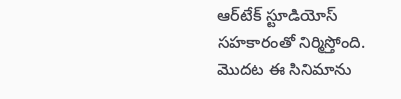ఆర్‌టేక్ స్టూడియోస్ సహకారంతో నిర్మిస్తోంది. మొదట ఈ సినిమాను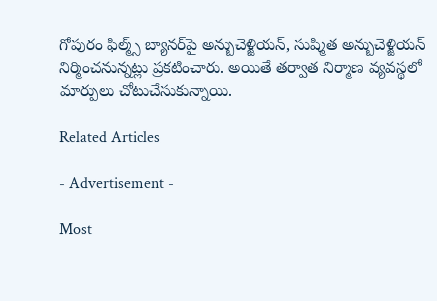గోపురం ఫిల్మ్స్ బ్యానర్‌పై అన్బుచెళ్జియన్, సుష్మిత అన్బుచెళ్జియన్ నిర్మించనున్నట్లు ప్రకటించారు. అయితే తర్వాత నిర్మాణ వ్యవస్థలో మార్పులు చోటుచేసుకున్నాయి.

Related Articles

- Advertisement -

Most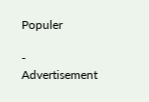Populer

- Advertisement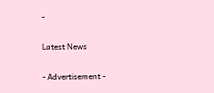-

Latest News

- Advertisement -